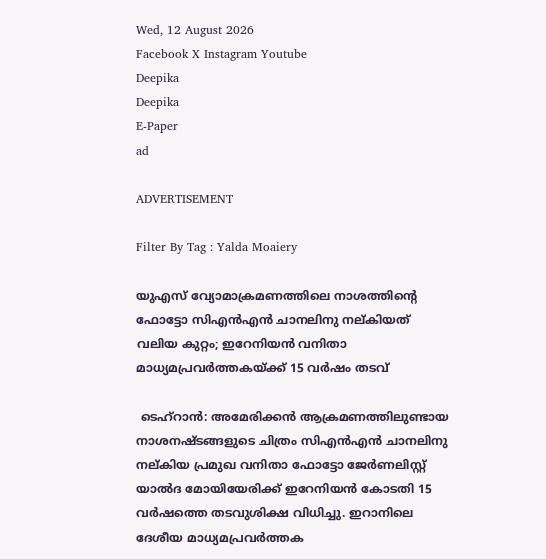Wed, 12 August 2026
Facebook X Instagram Youtube
Deepika
Deepika
E-Paper
ad

ADVERTISEMENT

Filter By Tag : Yalda Moaiery

യുഎസ് വ്യോമാക്രമണത്തിലെ നാശത്തിന്‍റെ ഫോട്ടോ സിഎൻഎൻ ചാനലിനു നല്കിയത് വലിയ കുറ്റം; ഇറേനിയൻ വനിതാ മാധ്യമപ്രവർത്തകയ്ക്ക് 15 വർഷം തടവ്

 ടെഹ്റാൻ: അമേരിക്കൻ ആക്രമണത്തിലുണ്ടായ നാശനഷ്ടങ്ങളുടെ ചിത്രം സിഎൻഎൻ ചാനലിനു നല്കിയ പ്രമുഖ വനിതാ ഫോട്ടോ ജേർണലിസ്റ്റ് യാൽദ മോയിയേരിക്ക് ഇറേനിയൻ കോടതി 15 വർഷത്തെ തടവുശിക്ഷ വിധിച്ചു. ഇറാനിലെ ദേശീയ മാധ്യമപ്രവർത്തക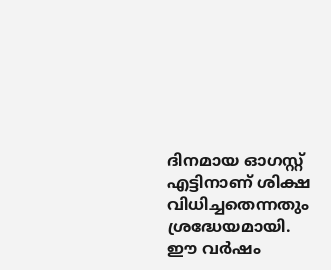ദിനമായ ഓഗസ്റ്റ് എട്ടിനാണ് ശിക്ഷ വിധിച്ചതെന്നതും ശ്രദ്ധേയമായി.
ഈ വർഷം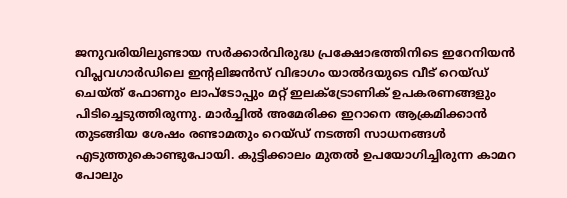ജനുവരിയിലുണ്ടായ സർക്കാർവിരുദ്ധ പ്രക്ഷോഭത്തിനിടെ ഇറേനിയൻ വിപ്ലവഗാർഡിലെ ഇന്‍റലിജൻസ് വിഭാഗം യാൽദയുടെ വീട് റെയ്ഡ് ചെയ്ത് ഫോണും ലാപ്ടോപ്പും മറ്റ് ഇലക്‌ട്രോണിക് ഉപകരണങ്ങളും പിടിച്ചെടുത്തിരുന്നു. മാർച്ചിൽ അമേരിക്ക ഇറാനെ ആക്രമിക്കാൻ തുടങ്ങിയ ശേഷം രണ്ടാമതും റെയ്ഡ് നടത്തി സാധനങ്ങൾ എടുത്തുകൊണ്ടുപോയി. കുട്ടിക്കാലം മുതൽ ഉപയോഗിച്ചിരുന്ന കാമറ പോലും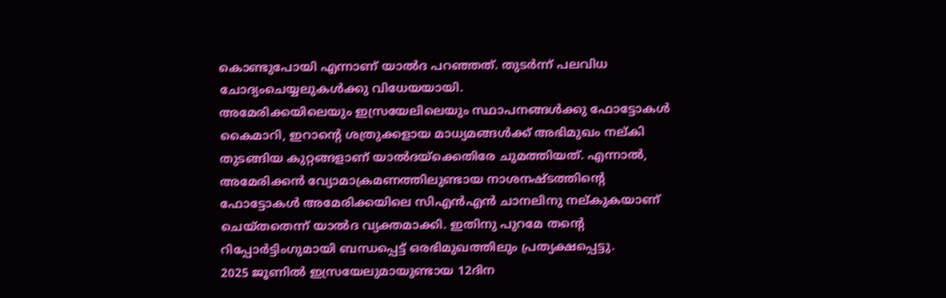കൊണ്ടുപോയി എന്നാണ് യാൽദ പറഞ്ഞത്. തുടർന്ന് പലവിധ ചോദ്യംചെയ്യലുകൾക്കു വിധേയയായി.
അമേരിക്കയിലെയും ഇസ്രയേലിലെയും സ്ഥാപനങ്ങൾക്കു ഫോട്ടോകൾ കൈമാറി, ഇറാന്‍റെ ശത്രുക്കളായ മാധ്യമങ്ങൾക്ക് അഭിമുഖം നല്കി തുടങ്ങിയ കുറ്റങ്ങളാണ് യാൽദയ്ക്കെതിരേ ചുമത്തിയത്. എന്നാൽ, അമേരിക്കൻ വ്യോമാക്രമണത്തിലുണ്ടായ നാശനഷ്ടത്തിന്‍റെ ഫോട്ടോകൾ അമേരിക്കയിലെ സിഎൻഎൻ ചാനലിനു നല്കുകയാണ് ചെയ്തതെന്ന് യാൽദ വ്യക്തമാക്കി. ഇതിനു പുറമേ തന്‍റെ റിപ്പോർട്ടിംഗുമായി ബന്ധപ്പെട്ട് ഒരഭിമുഖത്തിലും പ്രത്യക്ഷപ്പെട്ടു.
2025 ജൂണിൽ ഇസ്രയേലുമായുണ്ടായ 12ദിന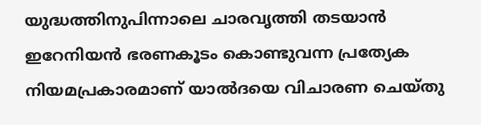യുദ്ധത്തിനുപിന്നാലെ ചാരവൃത്തി തടയാൻ ഇറേനിയൻ ഭരണകൂടം കൊണ്ടുവന്ന പ്രത്യേക നിയമപ്രകാരമാണ് യാൽദയെ വിചാരണ ചെയ്തു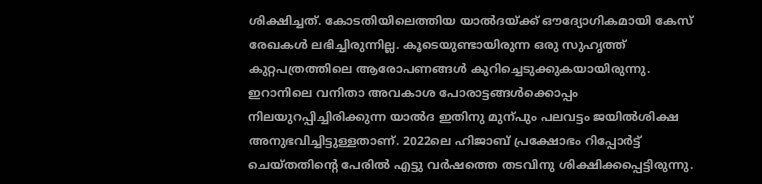ശിക്ഷിച്ചത്. കോടതിയിലെത്തിയ യാൽദയ്ക്ക് ഔദ്യോഗികമായി കേസ് രേഖകൾ ലഭിച്ചിരുന്നില്ല. കൂടെയുണ്ടായിരുന്ന ഒരു സുഹൃത്ത് കുറ്റപത്രത്തിലെ ആരോപണങ്ങൾ കുറിച്ചെടുക്കുകയായിരുന്നു.
ഇറാനിലെ വനിതാ അവകാശ പോരാട്ടങ്ങൾക്കൊപ്പം നിലയുറപ്പിച്ചിരിക്കുന്ന യാൽദ ഇതിനു മുന്പും പലവട്ടം ജയിൽശിക്ഷ അനുഭവിച്ചിട്ടുള്ളതാണ്. 2022ലെ ഹിജാബ് പ്രക്ഷോഭം റിപ്പോർട്ട് ചെയ്തതിന്‍റെ പേരിൽ എട്ടു വർഷത്തെ തടവിനു ശിക്ഷിക്കപ്പെട്ടിരുന്നു.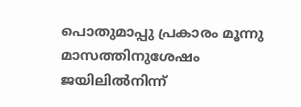പൊതുമാപ്പു പ്രകാരം മൂന്നു മാസത്തിനുശേഷം ജയിലിൽനിന്ന്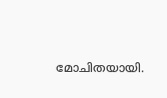മോചിതയായി.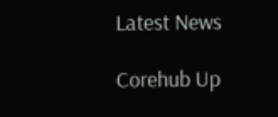Latest News

Corehub Up